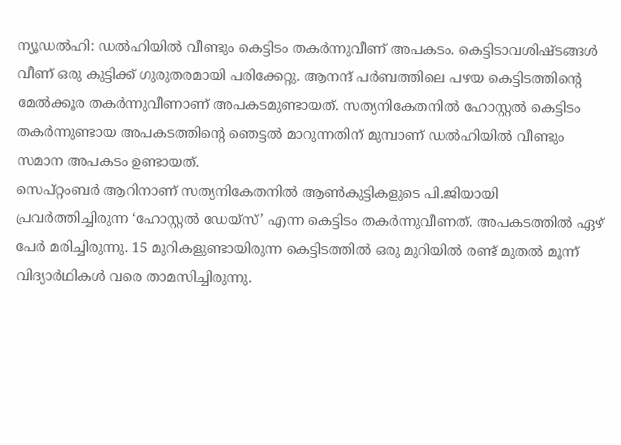ന്യൂഡൽഹി: ഡൽഹിയിൽ വീണ്ടും കെട്ടിടം തകർന്നുവീണ് അപകടം. കെട്ടിടാവശിഷ്ടങ്ങൾ വീണ് ഒരു കുട്ടിക്ക് ഗുരുതരമായി പരിക്കേറ്റു. ആനന്ദ് പർബത്തിലെ പഴയ കെട്ടിടത്തിന്റെ മേൽക്കൂര തകർന്നുവീണാണ് അപകടമുണ്ടായത്. സത്യനികേതനിൽ ഹോസ്റ്റൽ കെട്ടിടം തകർന്നുണ്ടായ അപകടത്തിന്റെ ഞെട്ടൽ മാറുന്നതിന് മുമ്പാണ് ഡൽഹിയിൽ വീണ്ടും സമാന അപകടം ഉണ്ടായത്.
സെപ്റ്റംബർ ആറിനാണ് സത്യനികേതനിൽ ആൺകുട്ടികളുടെ പി.ജിയായി പ്രവർത്തിച്ചിരുന്ന ‘ഹോസ്റ്റൽ ഡേയ്സ്’ എന്ന കെട്ടിടം തകർന്നുവീണത്. അപകടത്തിൽ ഏഴ് പേർ മരിച്ചിരുന്നു. 15 മുറികളുണ്ടായിരുന്ന കെട്ടിടത്തിൽ ഒരു മുറിയിൽ രണ്ട് മുതൽ മൂന്ന് വിദ്യാർഥികൾ വരെ താമസിച്ചിരുന്നു.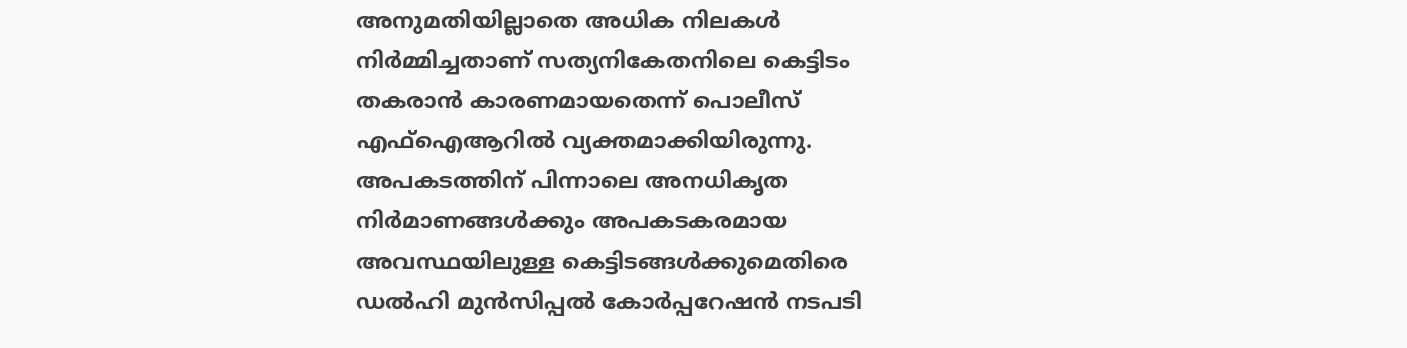അനുമതിയില്ലാതെ അധിക നിലകൾ നിർമ്മിച്ചതാണ് സത്യനികേതനിലെ കെട്ടിടം തകരാൻ കാരണമായതെന്ന് പൊലീസ് എഫ്ഐആറിൽ വ്യക്തമാക്കിയിരുന്നു. അപകടത്തിന് പിന്നാലെ അനധികൃത നിർമാണങ്ങൾക്കും അപകടകരമായ അവസ്ഥയിലുള്ള കെട്ടിടങ്ങൾക്കുമെതിരെ ഡൽഹി മുൻസിപ്പൽ കോർപ്പറേഷൻ നടപടി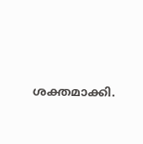ശക്തമാക്കി.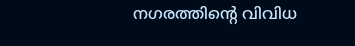നഗരത്തിന്റെ വിവിധ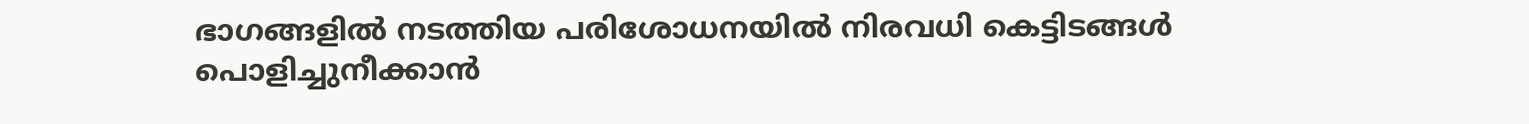ഭാഗങ്ങളിൽ നടത്തിയ പരിശോധനയിൽ നിരവധി കെട്ടിടങ്ങൾ പൊളിച്ചുനീക്കാൻ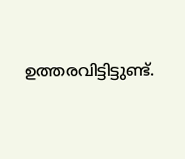ഉത്തരവിട്ടിട്ടുണ്ട്.